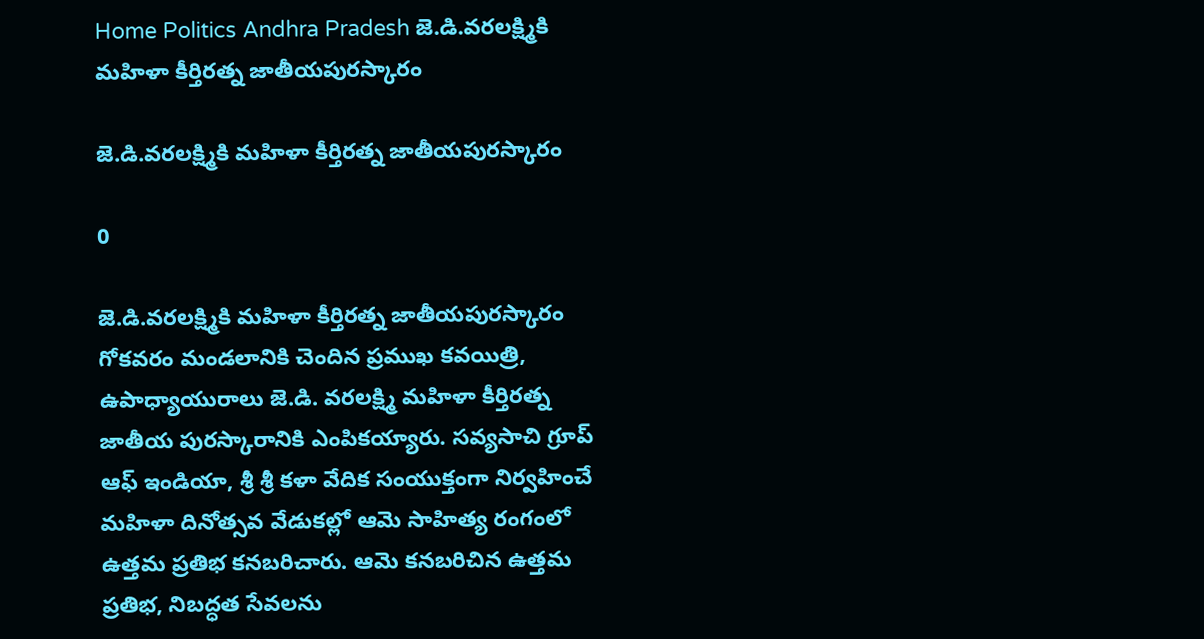Home Politics Andhra Pradesh జె.డి.వరలక్ష్మికి మహిళా కీర్తిరత్న జాతీయపురస్కారం

జె.డి.వరలక్ష్మికి మహిళా కీర్తిరత్న జాతీయపురస్కారం

0

జె.డి.వరలక్ష్మికి మహిళా కీర్తిరత్న జాతీయపురస్కారం
గోకవరం మండలానికి చెందిన ప్రముఖ కవయిత్రి, ఉపాధ్యాయురాలు జె.డి. వరలక్ష్మి మహిళా కీర్తిరత్న జాతీయ పురస్కారానికి ఎంపికయ్యారు. సవ్యసాచి గ్రూప్ ఆఫ్ ఇండియా, శ్రీ శ్రీ కళా వేదిక సంయుక్తంగా నిర్వహించే మహిళా దినోత్సవ వేడుకల్లో ఆమె సాహిత్య రంగంలో ఉత్తమ ప్రతిభ కనబరిచారు. ఆమె కనబరిచిన ఉత్తమ ప్రతిభ, నిబద్ధత సేవలను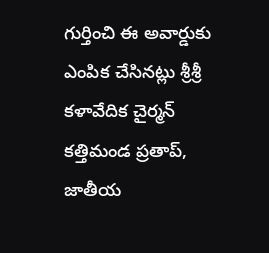గుర్తించి ఈ అవార్డుకు ఎంపిక చేసినట్లు శ్రీశ్రీ కళావేదిక చైర్మన్ కత్తిమండ ప్రతాప్, జాతీయ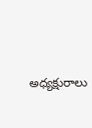అధ్యక్షురాలు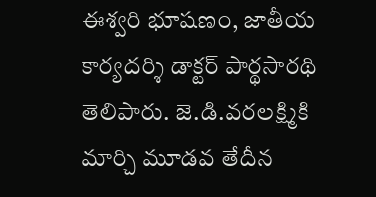ఈశ్వరి భూషణం, జాతీయ కార్యదర్శి డాక్టర్ పార్థసారథి తెలిపారు. జె.డి.వరలక్ష్మికి మార్చి మూడవ తేదీన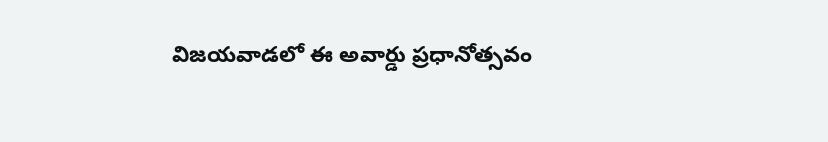విజయవాడలో ఈ అవార్డు ప్రధానోత్సవం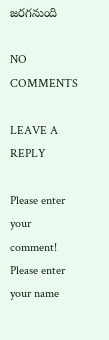జరగనుంది

NO COMMENTS

LEAVE A REPLY

Please enter your comment!
Please enter your name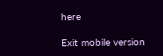here

Exit mobile version